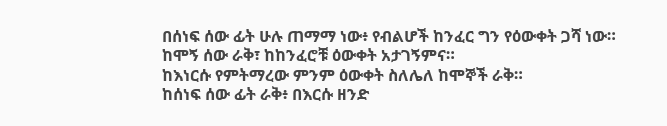በሰነፍ ሰው ፊት ሁሉ ጠማማ ነው፥ የብልሆች ከንፈር ግን የዕውቀት ጋሻ ነው።
ከሞኝ ሰው ራቅ፣ ከከንፈሮቹ ዕውቀት አታገኝምና።
ከእነርሱ የምትማረው ምንም ዕውቀት ስለሌለ ከሞኞች ራቅ።
ከሰነፍ ሰው ፊት ራቅ፥ በእርሱ ዘንድ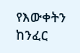የእውቀትን ከንፈር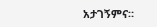አታገኝምና።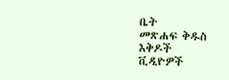ቤት
መጽሐፍ ቅዱስ
እቅዶች
ቪዲዮዎች